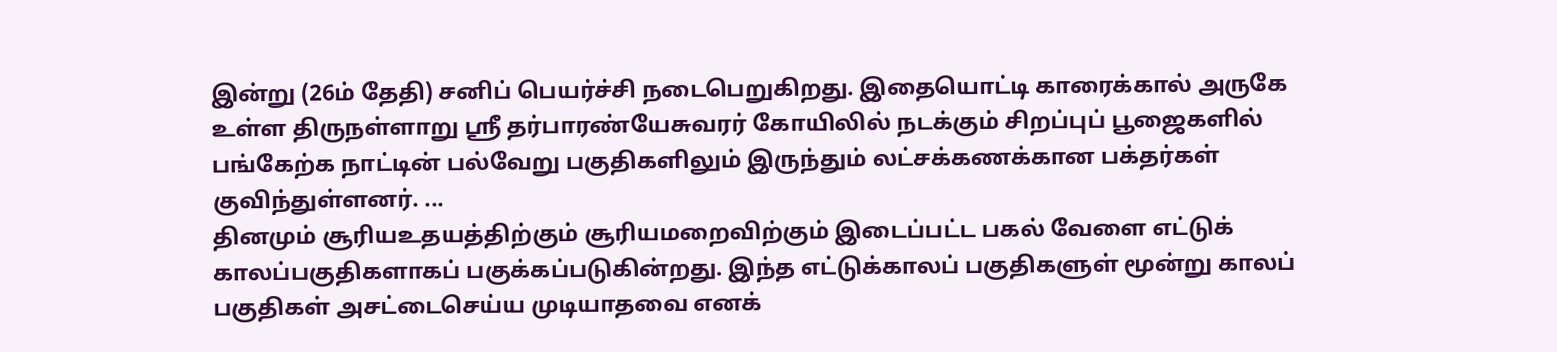இன்று (26ம் தேதி) சனிப் பெயர்ச்சி நடைபெறுகிறது. இதையொட்டி காரைக்கால் அருகே உள்ள திருநள்ளாறு ஸ்ரீ தர்பாரண்யேசுவரர் கோயிலில் நடக்கும் சிறப்புப் பூஜைகளில் பங்கேற்க நாட்டின் பல்வேறு பகுதிகளிலும் இருந்தும் லட்சக்கணக்கான பக்தர்கள் குவிந்துள்ளனர். ...
தினமும் சூரியஉதயத்திற்கும் சூரியமறைவிற்கும் இடைப்பட்ட பகல் வேளை எட்டுக் காலப்பகுதிகளாகப் பகுக்கப்படுகின்றது. இந்த எட்டுக்காலப் பகுதிகளுள் மூன்று காலப் பகுதிகள் அசட்டைசெய்ய முடியாதவை எனக்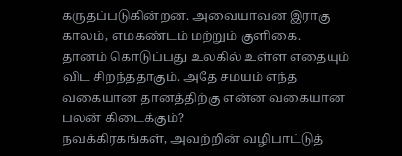கருதப்படுகின்றன. அவையாவன இராகு காலம், எமகண்டம் மற்றும் குளிகை.
தானம் கொடுப்பது உலகில் உள்ள எதையும் விட சிறந்ததாகும். அதே சமயம் எந்த வகையான தானத்திற்கு என்ன வகையான பலன் கிடைக்கும்?
நவக்கிரகங்கள், அவற்றின் வழிபாட்டுத்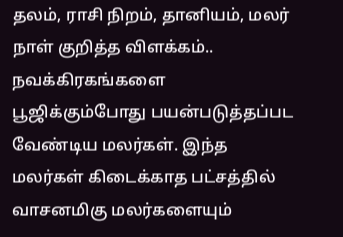தலம், ராசி நிறம், தானியம், மலர் நாள் குறித்த விளக்கம்..
நவக்கிரகங்களை பூஜிக்கும்போது பயன்படுத்தப்பட வேண்டிய மலர்கள். இந்த மலர்கள் கிடைக்காத பட்சத்தில் வாசனமிகு மலர்களையும்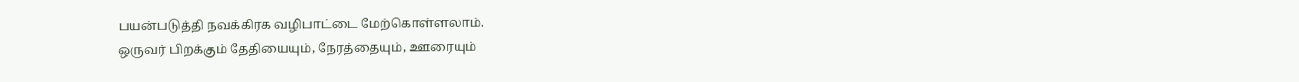பயன்படுத்தி நவக்கிரக வழிபாட்டை மேற்கொள்ளலாம்.
ஒருவர் பிறக்கும் தேதியையும், நேரத்தையும், ஊரையும்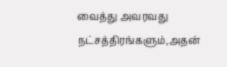வைத்து அவரவது நட்சத்திரங்களும்,அதன்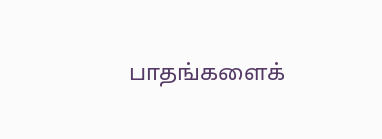பாதங்களைக்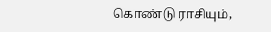கொண்டு ராசியும்,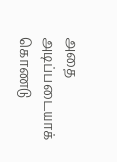அதை அடிப்படையாக் கொணடு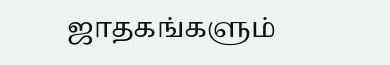ஜாதகங்களும்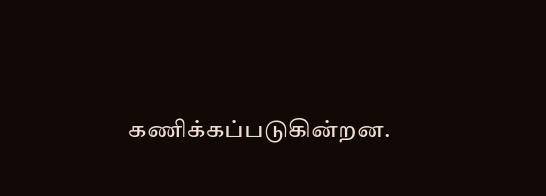கணிக்கப்படுகின்றன.